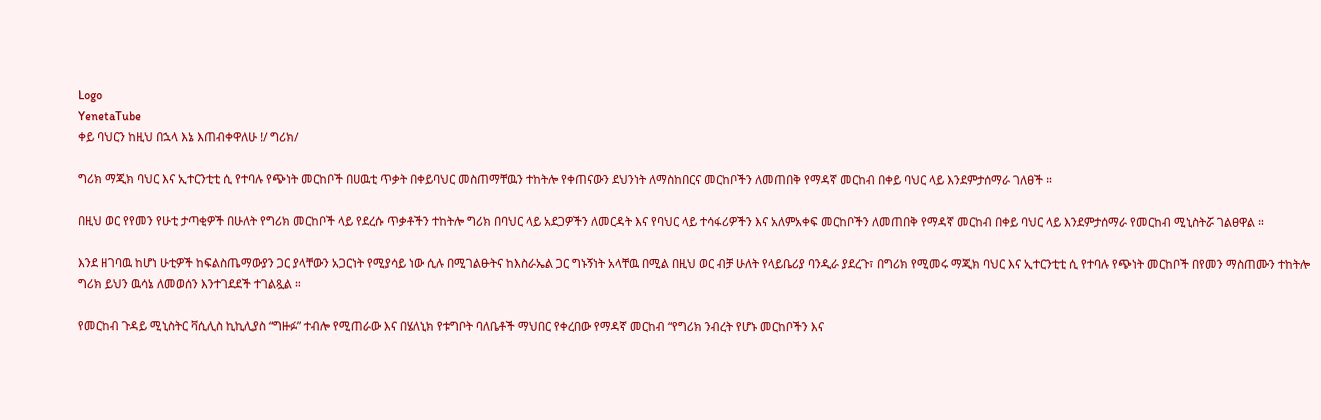Logo
YenetaTube
ቀይ ባህርን ከዚህ በኋላ እኔ እጠብቀዋለሁ !/ ግሪክ/

ግሪክ ማጂክ ባህር እና ኢተርንቲቲ ሲ የተባሉ የጭነት መርከቦች በሀዉቲ ጥቃት በቀይባህር መስጠማቸዉን ተከትሎ የቀጠናውን ደህንነት ለማስከበርና መርከቦችን ለመጠበቅ የማዳኛ መርከብ በቀይ ባህር ላይ እንደምታሰማራ ገለፀች ።

በዚህ ወር የየመን የሁቲ ታጣቂዎች በሁለት የግሪክ መርከቦች ላይ የደረሱ ጥቃቶችን ተከትሎ ግሪክ በባህር ላይ አደጋዎችን ለመርዳት እና የባህር ላይ ተሳፋሪዎችን እና አለምአቀፍ መርከቦችን ለመጠበቅ የማዳኛ መርከብ በቀይ ባህር ላይ እንደምታሰማራ የመርከብ ሚኒስትሯ ገልፀዋል ።

እንደ ዘገባዉ ከሆነ ሁቲዎች ከፍልስጤማውያን ጋር ያላቸውን አጋርነት የሚያሳይ ነው ሲሉ በሚገልፁትና ከእስራኤል ጋር ግኑኝነት አላቸዉ በሚል በዚህ ወር ብቻ ሁለት የላይቤሪያ ባንዲራ ያደረጉ፣ በግሪክ የሚመሩ ማጂክ ባህር እና ኢተርንቲቲ ሲ የተባሉ የጭነት መርከቦች በየመን ማስጠሙን ተከትሎ ግሪክ ይህን ዉሳኔ ለመወሰን እንተገደደች ተገልጿል ።

የመርከብ ጉዳይ ሚኒስትር ቫሲሊስ ኪኪሊያስ “ግዙፉ” ተብሎ የሚጠራው እና በሄለኒክ የቱግቦት ባለቤቶች ማህበር የቀረበው የማዳኛ መርከብ “የግሪክ ንብረት የሆኑ መርከቦችን እና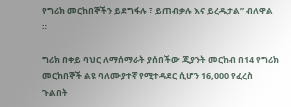የግሪክ መርከበኞችን ይደግፋሉ ፣ ይጠብቃሉ እና ይረዱታል” ብለዋል ።

ግሪክ በቀይ ባህር ለማሰማራት ያሰበችው ጂያንት መርከብ በ14 የግሪክ መርከበኞች ልዩ ባለሙያተኛ የሚተዳደር ሲሆን 16,000 የፈረስ ጉልበት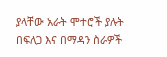ያላቸው አራት ሞተሮች ያሉት በፍለጋ እና በማዳን ስራዎች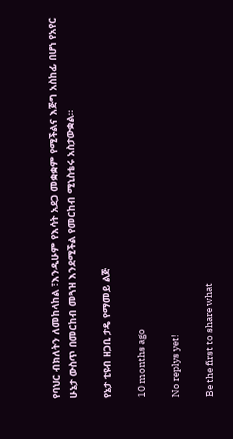የባህር ብክለትን ለመከላከል ፣እንዲሁም የእሳት አደጋ መቋቋም የሚችልና እጅግ አስከፊ በሆነ የአየር ሁኔታ ውስጥ በመርከብ መጓዝ እንደሚችል የመርከብ ሚኒስቴሩ አስታውቋል።

የኔታ ቲዩብ ዘጋቢ ታዴ የማመይ ልጅ

10 months ago

No replys yet!

Be the first to share what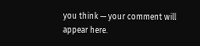you think — your comment will appear here.